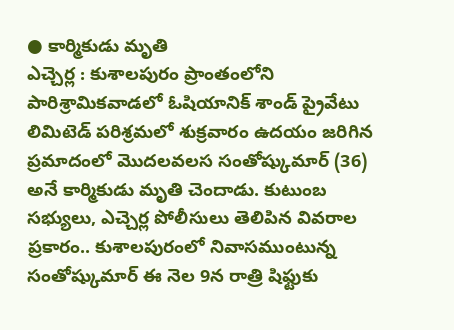● కార్మికుడు మృతి
ఎచ్చెర్ల : కుశాలపురం ప్రాంతంలోని పారిశ్రామికవాడలో ఓషియానిక్ శాండ్ ప్రైవేటు లిమిటెడ్ పరిశ్రమలో శుక్రవారం ఉదయం జరిగిన ప్రమాదంలో మొదలవలస సంతోష్కుమార్ (36) అనే కార్మికుడు మృతి చెందాడు. కుటుంబ సభ్యులు, ఎచ్చెర్ల పోలీసులు తెలిపిన వివరాల ప్రకారం.. కుశాలపురంలో నివాసముంటున్న సంతోష్కుమార్ ఈ నెల 9న రాత్రి షిఫ్టుకు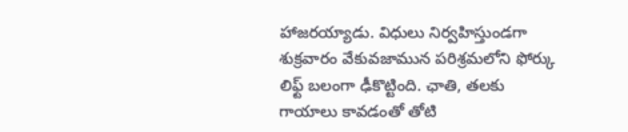హాజరయ్యాడు. విధులు నిర్వహిస్తుండగా శుక్రవారం వేకువజామున పరిశ్రమలోని ఫోర్కు లిఫ్ట్ బలంగా ఢీకొట్టింది. ఛాతి, తలకు గాయాలు కావడంతో తోటి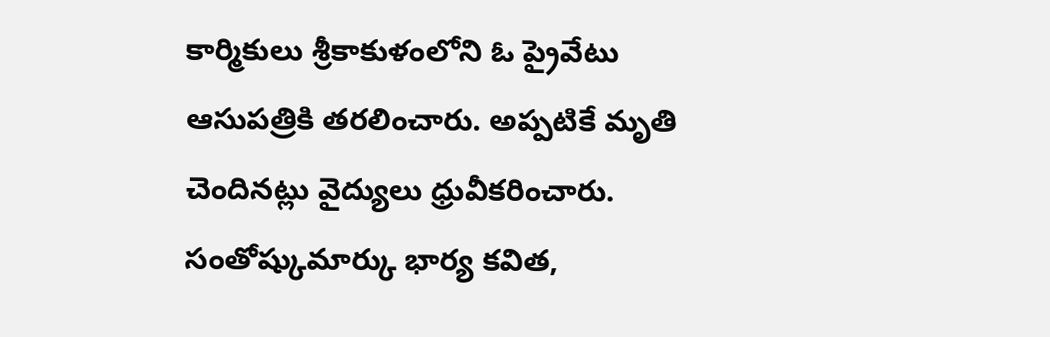కార్మికులు శ్రీకాకుళంలోని ఓ ప్రైవేటు ఆసుపత్రికి తరలించారు. అప్పటికే మృతి చెందినట్లు వైద్యులు ధ్రువీకరించారు. సంతోష్కుమార్కు భార్య కవిత,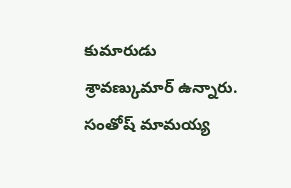కుమారుడు శ్రావణ్కుమార్ ఉన్నారు. సంతోష్ మామయ్య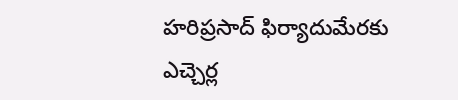హరిప్రసాద్ ఫిర్యాదుమేరకు ఎచ్చెర్ల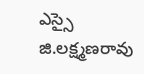ఎస్సై జి.లక్ష్మణరావు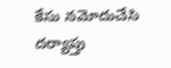కేసు నమోదుచేసి దర్యాప్తు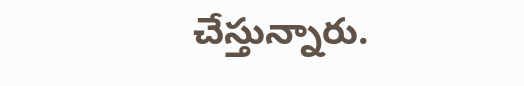చేస్తున్నారు.